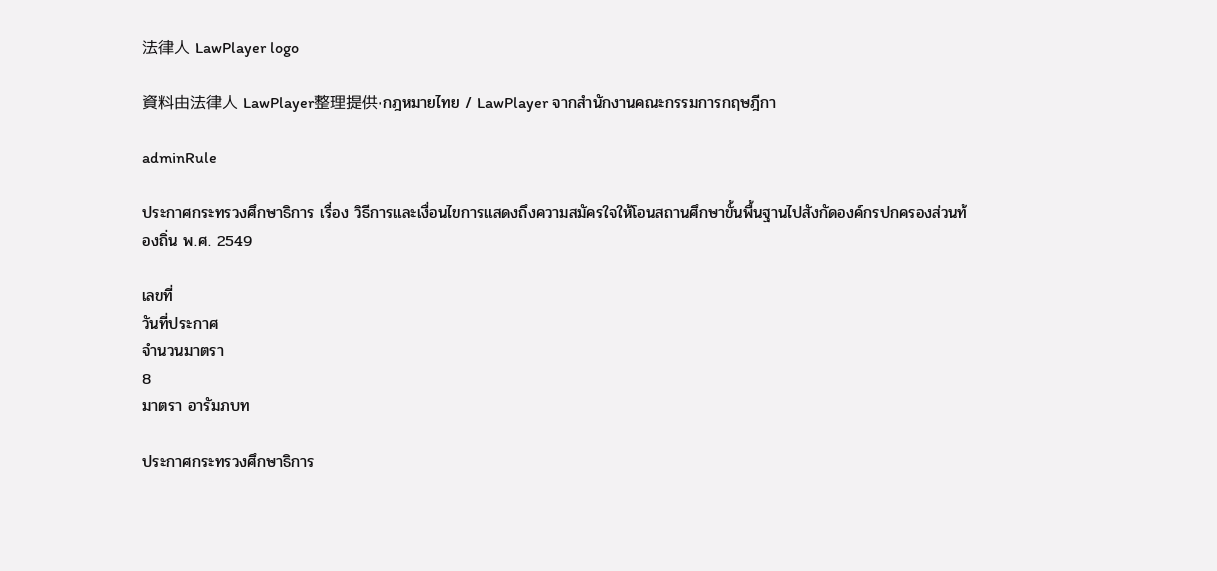法律人 LawPlayer logo

資料由法律人 LawPlayer整理提供·กฎหมายไทย / LawPlayer จากสำนักงานคณะกรรมการกฤษฎีกา

adminRule

ประกาศกระทรวงศึกษาธิการ เรื่อง วิธีการและเงื่อนไขการแสดงถึงความสมัครใจให้โอนสถานศึกษาขั้นพื้นฐานไปสังกัดองค์กรปกครองส่วนท้องถิ่น พ.ศ. 2549

เลขที่
วันที่ประกาศ
จำนวนมาตรา
8
มาตรา อารัมภบท

ประกาศกระทรวงศึกษาธิการ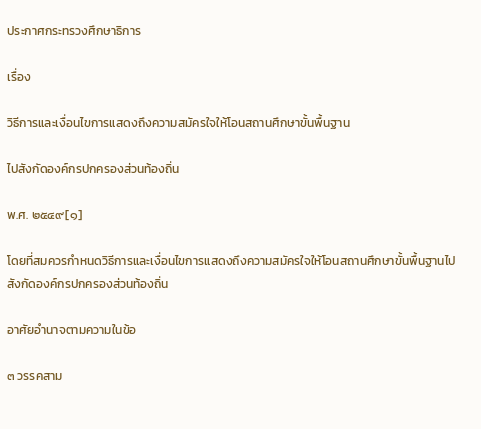ประกาศกระทรวงศึกษาธิการ

เรื่อง

วิธีการและเงื่อนไขการแสดงถึงความสมัครใจให้โอนสถานศึกษาขั้นพื้นฐาน

ไปสังกัดองค์กรปกครองส่วนท้องถิ่น

พ.ศ. ๒๕๔๙[๑]

โดยที่สมควรกำหนดวิธีการและเงื่อนไขการแสดงถึงความสมัครใจให้โอนสถานศึกษาขั้นพื้นฐานไปสังกัดองค์กรปกครองส่วนท้องถิ่น

อาศัยอำนาจตามความในข้อ

๓ วรรคสาม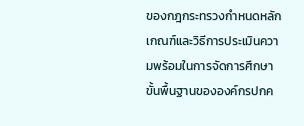ของกฎกระทรวงกำหนดหลักเกณฑ์และวิธีการประเมินความพร้อมในการจัดการศึกษาขั้นพื้นฐานขององค์กรปกค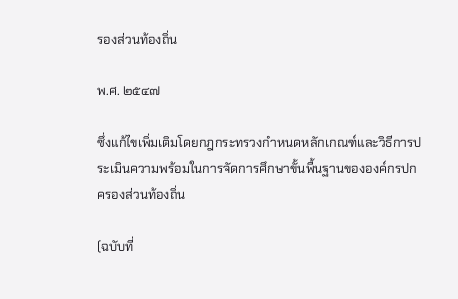รองส่วนท้องถิ่น

พ.ศ. ๒๕๔๗

ซึ่งแก้ไขเพิ่มเติมโดยกฎกระทรวงกำหนดหลักเกณฑ์และวิธีการประเมินความพร้อมในการจัดการศึกษาขั้นพื้นฐานขององค์กรปกครองส่วนท้องถิ่น

(ฉบับที่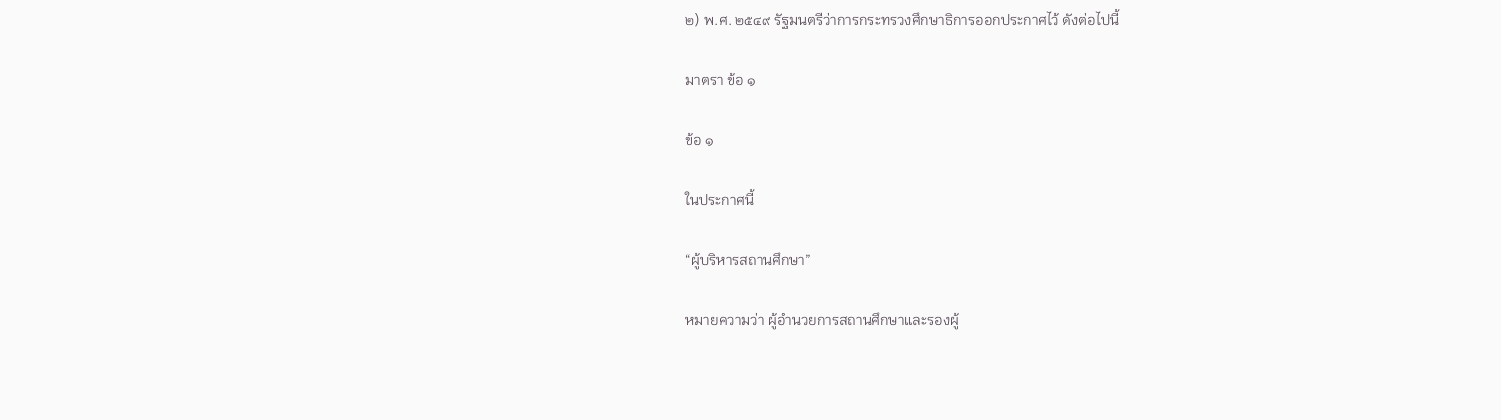๒) พ.ศ. ๒๕๔๙ รัฐมนตรีว่าการกระทรวงศึกษาธิการออกประกาศไว้ ดังต่อไปนี้

มาตรา ข้อ ๑

ข้อ ๑

ในประกาศนี้

“ผู้บริหารสถานศึกษา”

หมายความว่า ผู้อำนวยการสถานศึกษาและรองผู้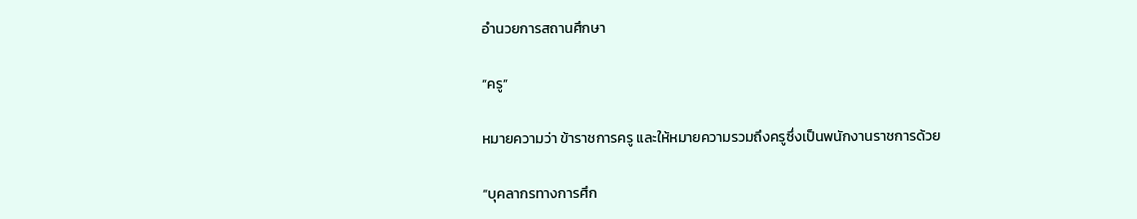อำนวยการสถานศึกษา

“ครู”

หมายความว่า ข้าราชการครู และให้หมายความรวมถึงครูซึ่งเป็นพนักงานราชการด้วย

“บุคลากรทางการศึก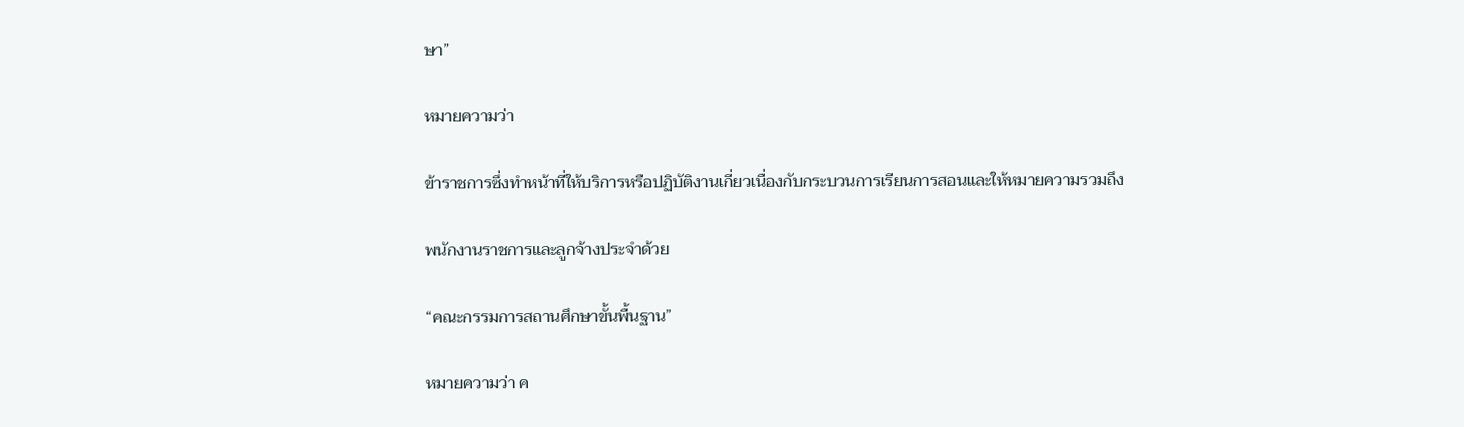ษา”

หมายความว่า

ข้าราชการซึ่งทำหน้าที่ให้บริการหรือปฏิบัติงานเกี่ยวเนื่องกับกระบวนการเรียนการสอนและให้หมายความรวมถึง

พนักงานราชการและลูกจ้างประจำด้วย

“คณะกรรมการสถานศึกษาขั้นพื้นฐาน”

หมายความว่า ค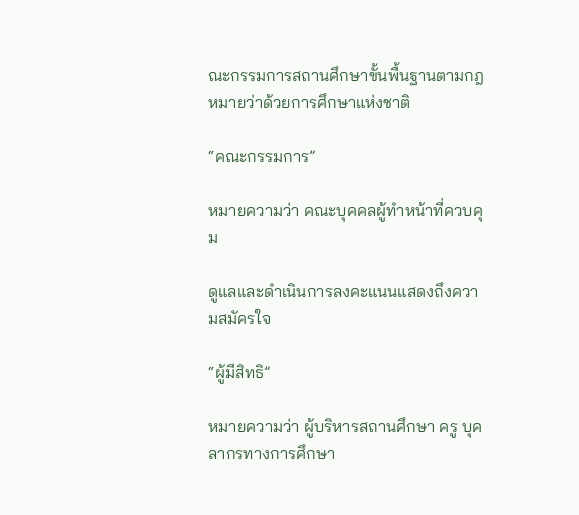ณะกรรมการสถานศึกษาขั้นพื้นฐานตามกฎหมายว่าด้วยการศึกษาแห่งชาติ

“คณะกรรมการ”

หมายความว่า คณะบุคคลผู้ทำหน้าที่ควบคุม

ดูแลและดำเนินการลงคะแนนแสดงถึงความสมัครใจ

“ผู้มีสิทธิ”

หมายความว่า ผู้บริหารสถานศึกษา ครู บุคลากรทางการศึกษา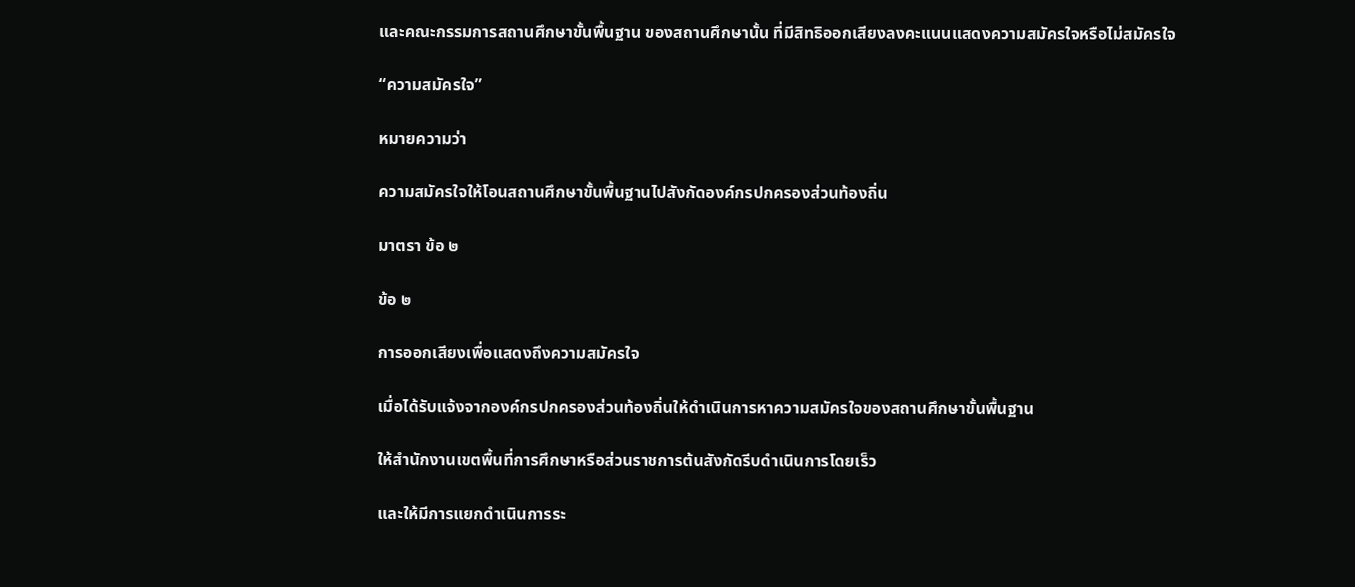และคณะกรรมการสถานศึกษาขั้นพื้นฐาน ของสถานศึกษานั้น ที่มีสิทธิออกเสียงลงคะแนนแสดงความสมัครใจหรือไม่สมัครใจ

“ความสมัครใจ”

หมายความว่า

ความสมัครใจให้โอนสถานศึกษาขั้นพื้นฐานไปสังกัดองค์กรปกครองส่วนท้องถิ่น

มาตรา ข้อ ๒

ข้อ ๒

การออกเสียงเพื่อแสดงถึงความสมัครใจ

เมื่อได้รับแจ้งจากองค์กรปกครองส่วนท้องถิ่นให้ดำเนินการหาความสมัครใจของสถานศึกษาขั้นพื้นฐาน

ให้สำนักงานเขตพื้นที่การศึกษาหรือส่วนราชการต้นสังกัดรีบดำเนินการโดยเร็ว

และให้มีการแยกดำเนินการระ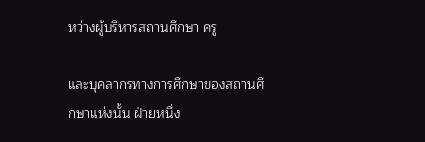หว่างผู้บริหารสถานศึกษา ครู

และบุคลากรทางการศึกษาของสถานศึกษาแห่งนั้น ฝ่ายหนึ่ง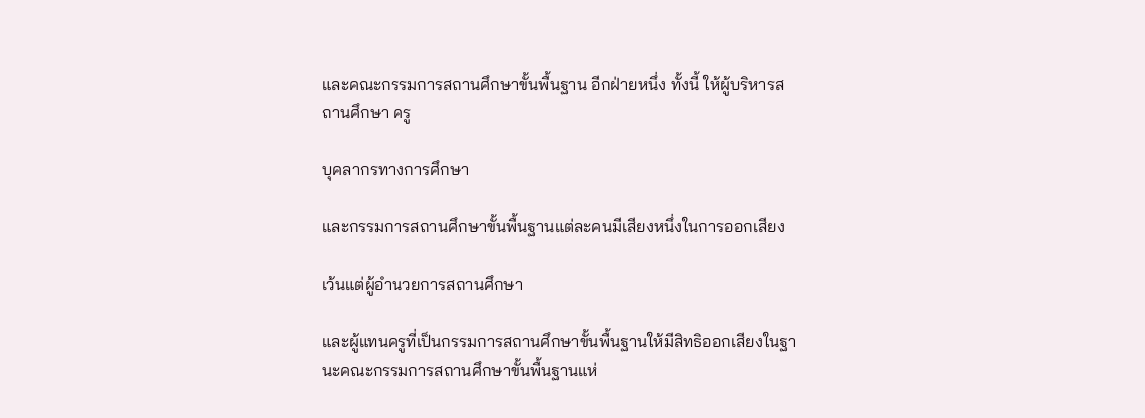และคณะกรรมการสถานศึกษาขั้นพื้นฐาน อีกฝ่ายหนึ่ง ทั้งนี้ ให้ผู้บริหารสถานศึกษา ครู

บุคลากรทางการศึกษา

และกรรมการสถานศึกษาขั้นพื้นฐานแต่ละคนมีเสียงหนึ่งในการออกเสียง

เว้นแต่ผู้อำนวยการสถานศึกษา

และผู้แทนครูที่เป็นกรรมการสถานศึกษาขั้นพื้นฐานให้มีสิทธิออกเสียงในฐานะคณะกรรมการสถานศึกษาขั้นพื้นฐานแห่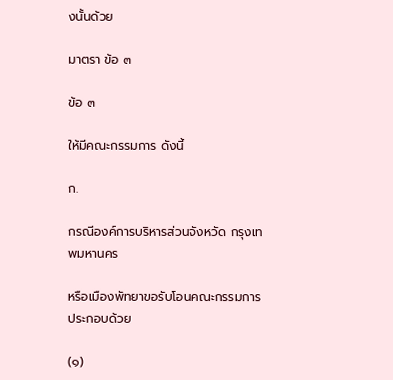งนั้นด้วย

มาตรา ข้อ ๓

ข้อ ๓

ให้มีคณะกรรมการ ดังนี้

ก.

กรณีองค์การบริหารส่วนจังหวัด กรุงเทพมหานคร

หรือเมืองพัทยาขอรับโอนคณะกรรมการประกอบด้วย

(๑)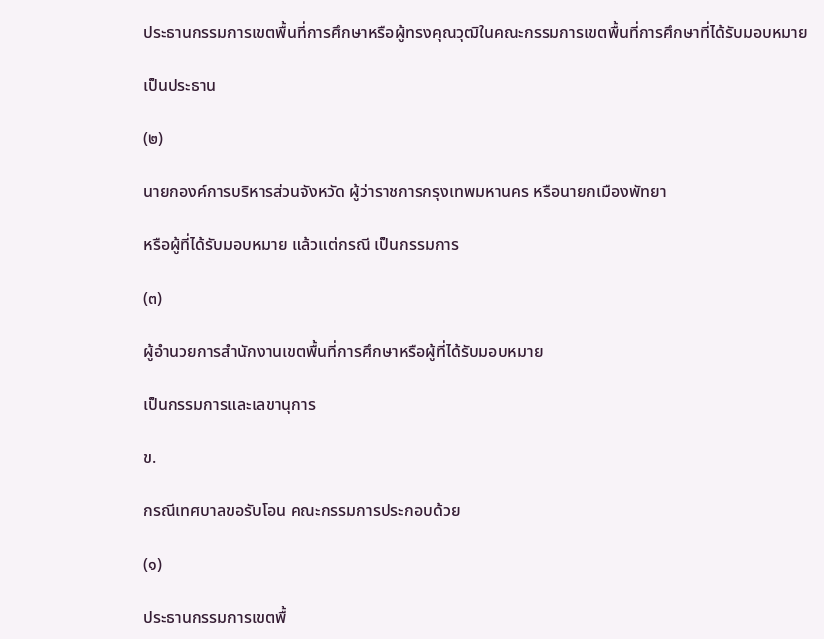ประธานกรรมการเขตพื้นที่การศึกษาหรือผู้ทรงคุณวุฒิในคณะกรรมการเขตพื้นที่การศึกษาที่ได้รับมอบหมาย

เป็นประธาน

(๒)

นายกองค์การบริหารส่วนจังหวัด ผู้ว่าราชการกรุงเทพมหานคร หรือนายกเมืองพัทยา

หรือผู้ที่ได้รับมอบหมาย แล้วแต่กรณี เป็นกรรมการ

(๓)

ผู้อำนวยการสำนักงานเขตพื้นที่การศึกษาหรือผู้ที่ได้รับมอบหมาย

เป็นกรรมการและเลขานุการ

ข.

กรณีเทศบาลขอรับโอน คณะกรรมการประกอบด้วย

(๑)

ประธานกรรมการเขตพื้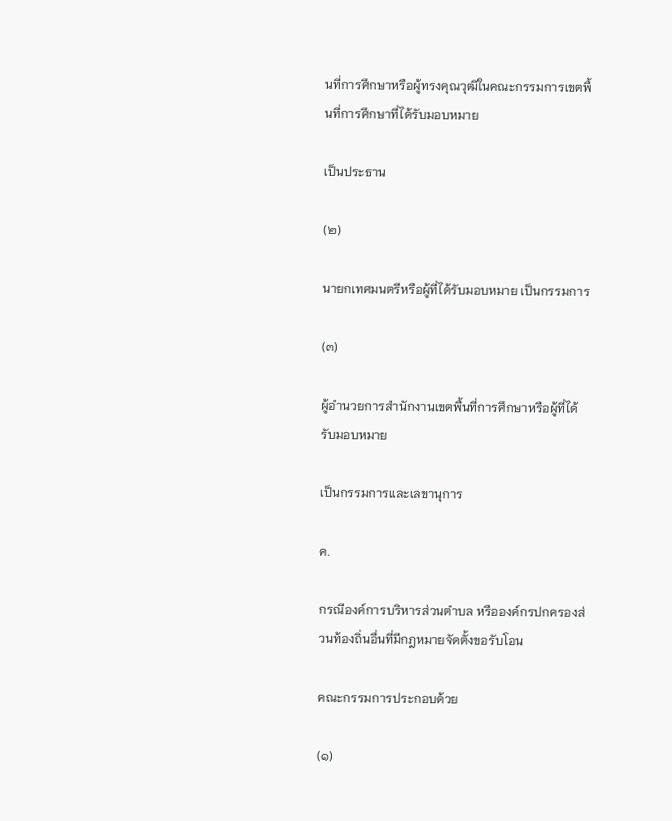นที่การศึกษาหรือผู้ทรงคุณวุฒิในคณะกรรมการเขตพื้นที่การศึกษาที่ได้รับมอบหมาย

เป็นประธาน

(๒)

นายกเทศมนตรีหรือผู้ที่ได้รับมอบหมาย เป็นกรรมการ

(๓)

ผู้อำนวยการสำนักงานเขตพื้นที่การศึกษาหรือผู้ที่ได้รับมอบหมาย

เป็นกรรมการและเลขานุการ

ค.

กรณีองค์การบริหารส่วนตำบล หรือองค์กรปกครองส่วนท้องถิ่นอื่นที่มีกฎหมายจัดตั้งขอรับโอน

คณะกรรมการประกอบด้วย

(๑)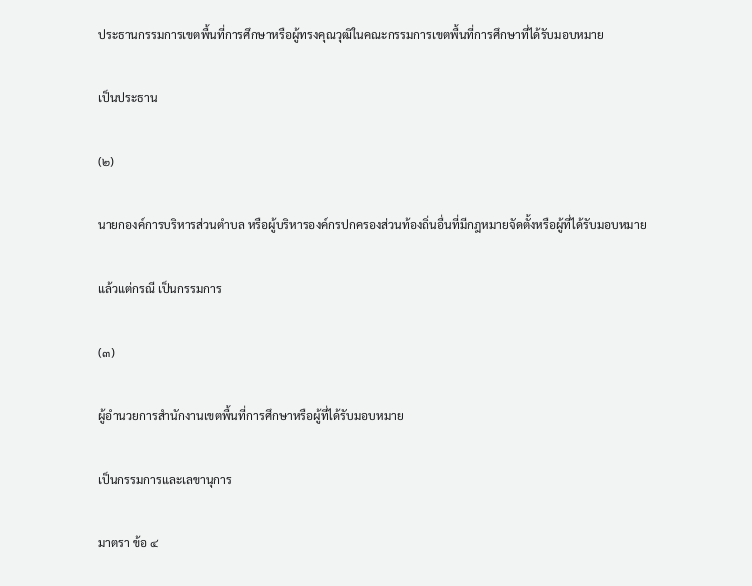ประธานกรรมการเขตพื้นที่การศึกษาหรือผู้ทรงคุณวุฒิในคณะกรรมการเขตพื้นที่การศึกษาที่ได้รับมอบหมาย

เป็นประธาน

(๒)

นายกองค์การบริหารส่วนตำบล หรือผู้บริหารองค์กรปกครองส่วนท้องถิ่นอื่นที่มีกฎหมายจัดตั้งหรือผู้ที่ได้รับมอบหมาย

แล้วแต่กรณี เป็นกรรมการ

(๓)

ผู้อำนวยการสำนักงานเขตพื้นที่การศึกษาหรือผู้ที่ได้รับมอบหมาย

เป็นกรรมการและเลขานุการ

มาตรา ข้อ ๔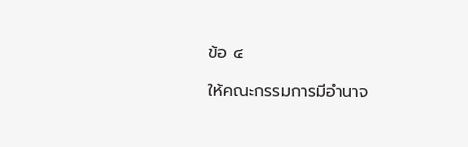ข้อ ๔

ให้คณะกรรมการมีอำนาจ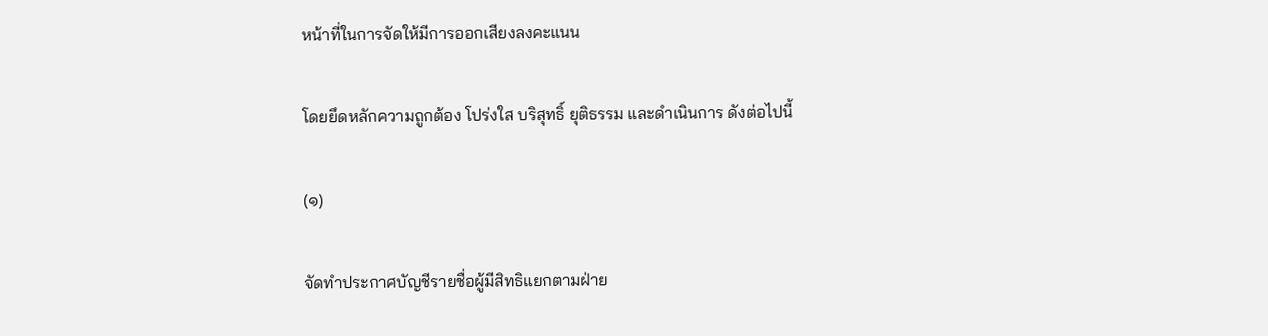หน้าที่ในการจัดให้มีการออกเสียงลงคะแนน

โดยยึดหลักความถูกต้อง โปร่งใส บริสุทธิ์ ยุติธรรม และดำเนินการ ดังต่อไปนี้

(๑)

จัดทำประกาศบัญชีรายชื่อผู้มีสิทธิแยกตามฝ่าย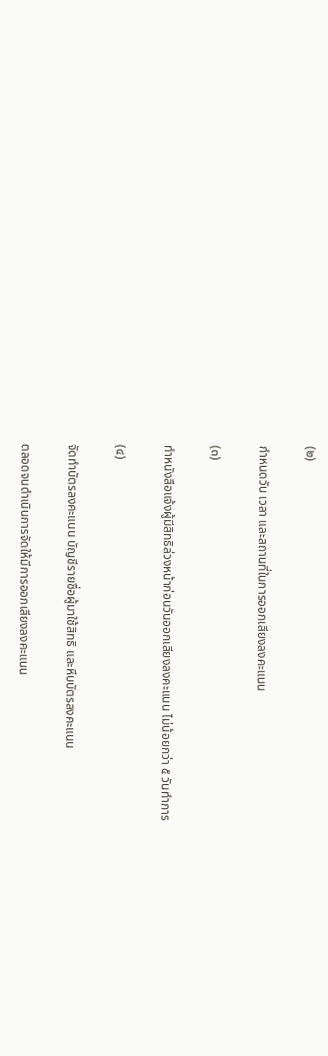(๒)

กำหนดวัน เวลา และสถานที่ในการออกเสียงลงคะแนน

(๓)

ทำหนังสือแจ้งผู้มีสิทธิล่วงหน้าก่อนวันออกเสียงลงคะแนน ไม่น้อยกว่า ๕ วันทำการ

(๔)

จัดทำบัตรลงคะแนน บัญชีรายชื่อผู้มาใช้สิทธิ และหีบบัตรลงคะแนน

ตลอดจนดำเนินการจัดให้มีการออกเสียงลงคะแนน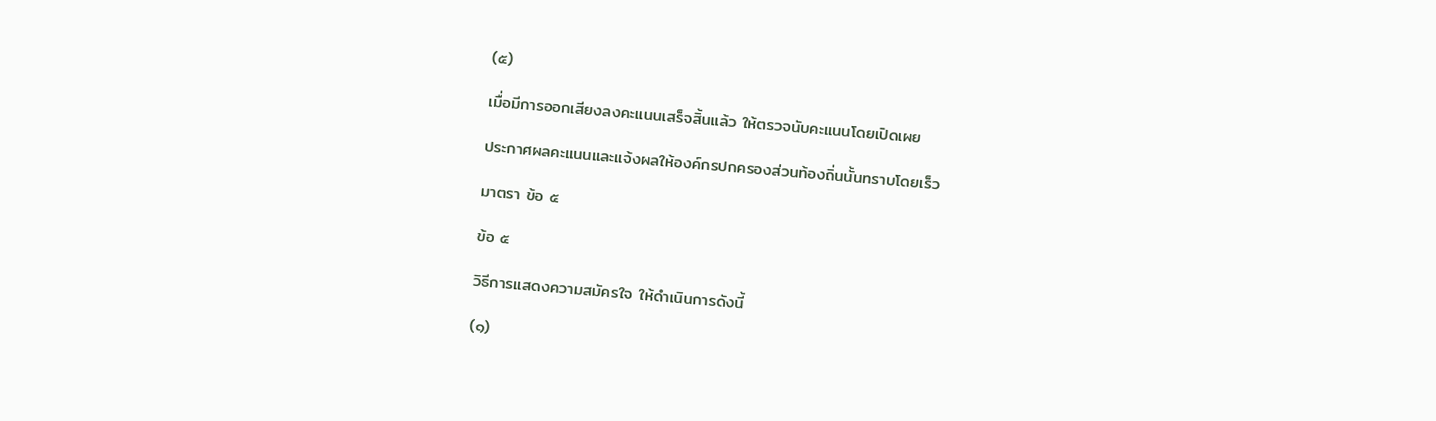(๕)

เมื่อมีการออกเสียงลงคะแนนเสร็จสิ้นแล้ว ให้ตรวจนับคะแนนโดยเปิดเผย

ประกาศผลคะแนนและแจ้งผลให้องค์กรปกครองส่วนท้องถิ่นนั้นทราบโดยเร็ว

มาตรา ข้อ ๕

ข้อ ๕

วิธีการแสดงความสมัครใจ ให้ดำเนินการดังนี้

(๑)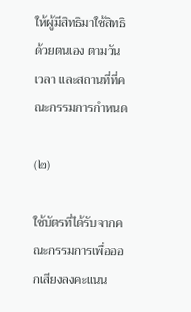ให้ผู้มีสิทธิมาใช้สิทธิด้วยตนเอง ตามวัน เวลา และสถานที่ที่คณะกรรมการกำหนด

(๒)

ใช้บัตรที่ได้รับจากคณะกรรมการเพื่อออกเสียงลงคะแนน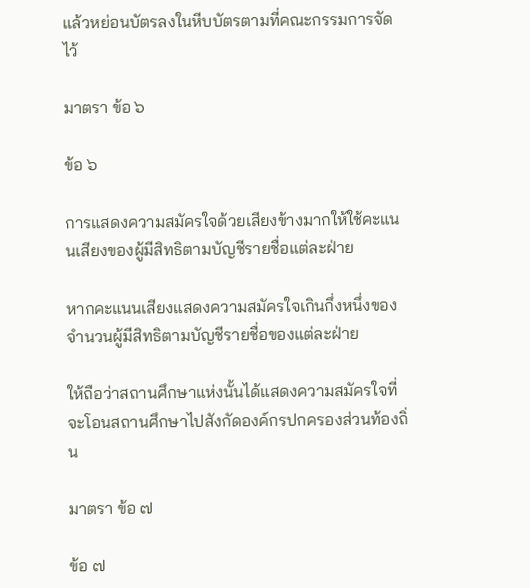แล้วหย่อนบัตรลงในหีบบัตรตามที่คณะกรรมการจัดไว้

มาตรา ข้อ ๖

ข้อ ๖

การแสดงความสมัครใจด้วยเสียงข้างมากให้ใช้คะแนนเสียงของผู้มีสิทธิตามบัญชีรายชื่อแต่ละฝ่าย

หากคะแนนเสียงแสดงความสมัครใจเกินกึ่งหนึ่งของจำนวนผู้มีสิทธิตามบัญชีรายชื่อของแต่ละฝ่าย

ให้ถือว่าสถานศึกษาแห่งนั้นได้แสดงความสมัครใจที่จะโอนสถานศึกษาไปสังกัดองค์กรปกครองส่วนท้องถิ่น

มาตรา ข้อ ๗

ข้อ ๗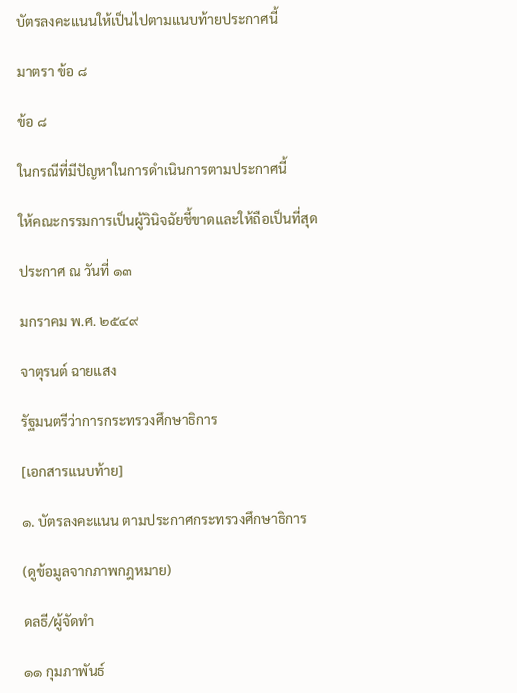บัตรลงคะแนนให้เป็นไปตามแนบท้ายประกาศนี้

มาตรา ข้อ ๘

ข้อ ๘

ในกรณีที่มีปัญหาในการดำเนินการตามประกาศนี้

ให้คณะกรรมการเป็นผู้วินิจฉัยชี้ขาดและให้ถือเป็นที่สุด

ประกาศ ณ วันที่ ๑๓

มกราคม พ.ศ. ๒๕๔๙

จาตุรนต์ ฉายแสง

รัฐมนตรีว่าการกระทรวงศึกษาธิการ

[เอกสารแนบท้าย]

๑. บัตรลงคะแนน ตามประกาศกระทรวงศึกษาธิการ

(ดูข้อมูลจากภาพกฎหมาย)

ดลธี/ผู้จัดทำ

๑๑ กุมภาพันธ์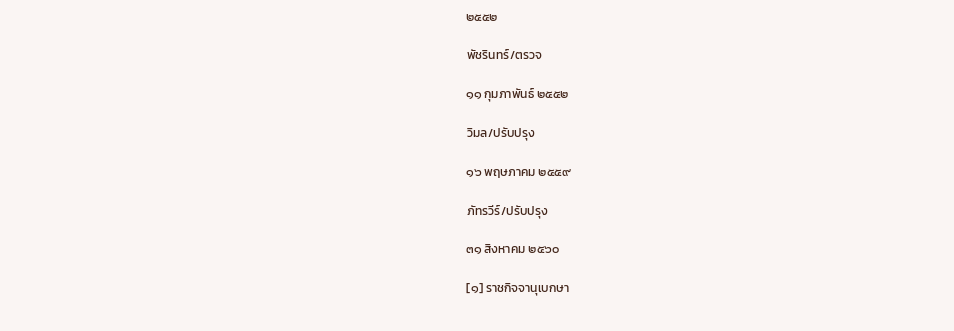๒๕๕๒

พัชรินทร์/ตรวจ

๑๑ กุมภาพันธ์ ๒๕๕๒

วิมล/ปรับปรุง

๑๖ พฤษภาคม ๒๕๕๙

ภัทรวีร์/ปรับปรุง

๓๑ สิงหาคม ๒๕๖๐

[๑] ราชกิจจานุเบกษา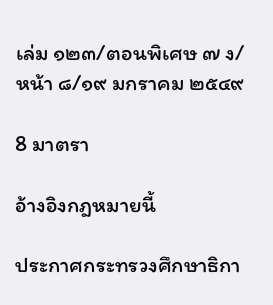เล่ม ๑๒๓/ตอนพิเศษ ๗ ง/หน้า ๘/๑๙ มกราคม ๒๕๔๙

8 มาตรา

อ้างอิงกฎหมายนี้

ประกาศกระทรวงศึกษาธิกา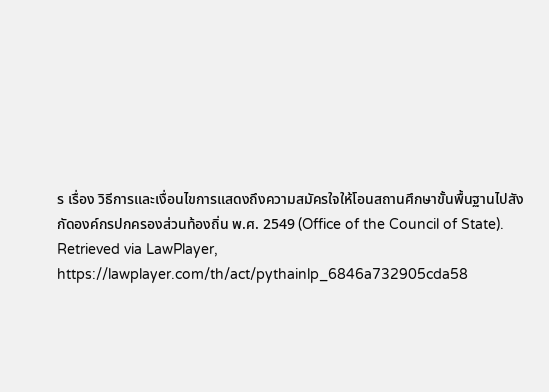ร เรื่อง วิธีการและเงื่อนไขการแสดงถึงความสมัครใจให้โอนสถานศึกษาขั้นพื้นฐานไปสังกัดองค์กรปกครองส่วนท้องถิ่น พ.ศ. 2549 (Office of the Council of State). Retrieved via LawPlayer, https://lawplayer.com/th/act/pythainlp_6846a732905cda58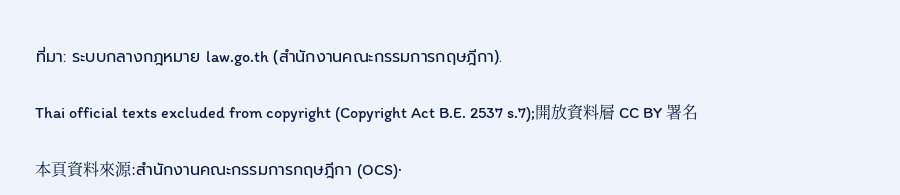ที่มา: ระบบกลางกฎหมาย law.go.th (สำนักงานคณะกรรมการกฤษฎีกา).

Thai official texts excluded from copyright (Copyright Act B.E. 2537 s.7);開放資料層 CC BY 署名

本頁資料來源:สำนักงานคณะกรรมการกฤษฎีกา (OCS)·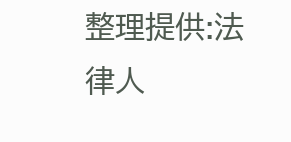整理提供:法律人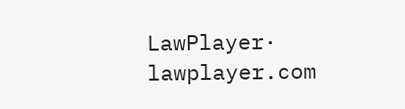LawPlayer· lawplayer.com